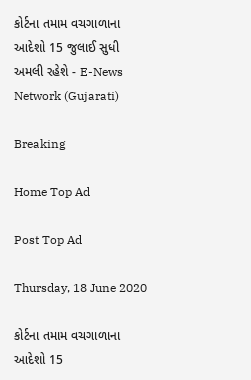કોર્ટના તમામ વચગાળાના આદેશો 15 જુલાઈ સુધી અમલી રહેશે - E-News Network (Gujarati)

Breaking

Home Top Ad

Post Top Ad

Thursday, 18 June 2020

કોર્ટના તમામ વચગાળાના આદેશો 15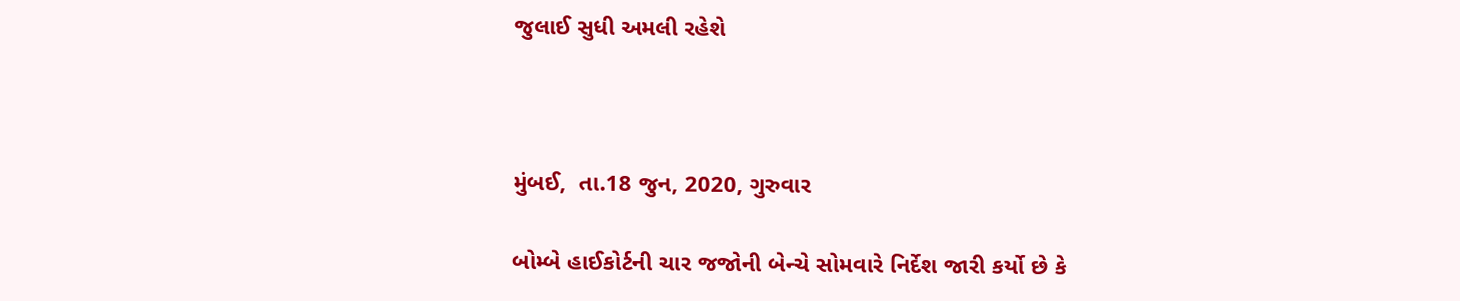જુલાઈ સુધી અમલી રહેશે



મુંબઈ,  તા.18 જુન, 2020, ગુરુવાર

બોમ્બે હાઈકોર્ટની ચાર જજોની બેન્ચે સોમવારે નિર્દેશ જારી કર્યો છે કે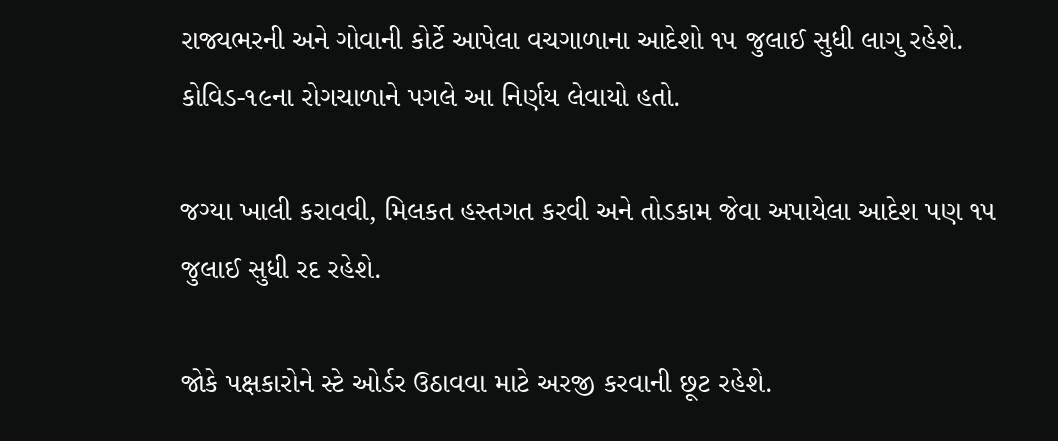રાજ્યભરની અને ગોવાની કોર્ટે આપેલા વચગાળાના આદેશો ૧૫ જુલાઈ સુધી લાગુ રહેશે. કોવિડ-૧૯ના રોગચાળાને પગલે આ નિર્ણય લેવાયો હતો.

જગ્યા ખાલી કરાવવી, મિલકત હસ્તગત કરવી અને તોડકામ જેવા અપાયેલા આદેશ પણ ૧૫ જુલાઈ સુધી રદ રહેશે.

જોકે પક્ષકારોને સ્ટે ઓર્ડર ઉઠાવવા માટે અરજી કરવાની છૂટ રહેશે.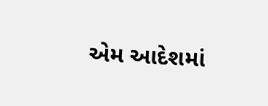એમ આદેશમાં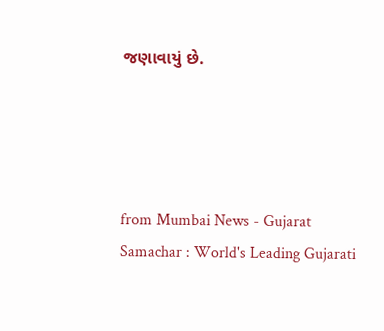જણાવાયું છે.




from Mumbai News - Gujarat Samachar : World's Leading Gujarati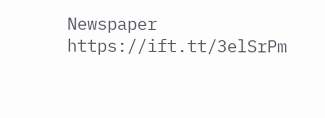Newspaper https://ift.tt/3elSrPm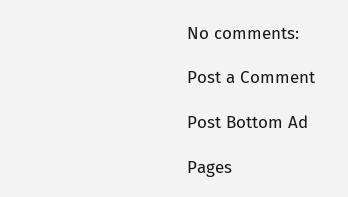No comments:

Post a Comment

Post Bottom Ad

Pages